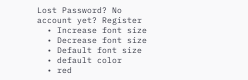Lost Password? No account yet? Register
  • Increase font size
  • Decrease font size
  • Default font size
  • default color
  • red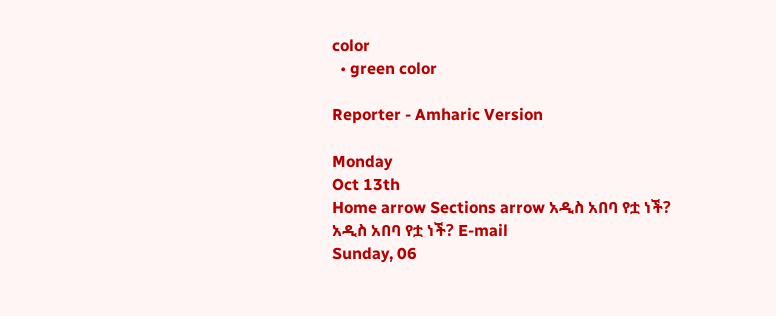color
  • green color

Reporter - Amharic Version

Monday
Oct 13th
Home arrow Sections arrow አዲስ አበባ የቷ ነች?
አዲስ አበባ የቷ ነች? E-mail
Sunday, 06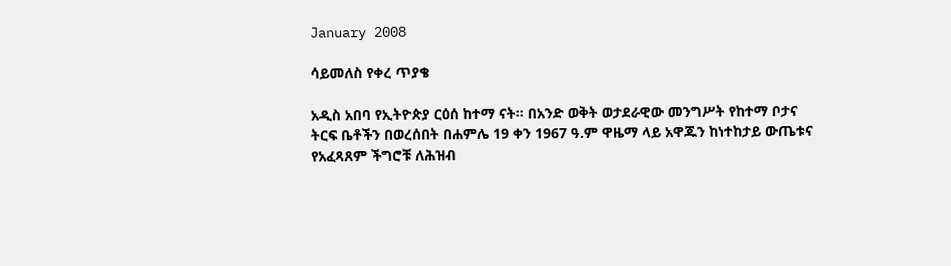January 2008

ሳይመለስ የቀረ ጥያቄ

አዲስ አበባ የኢትዮጵያ ርዕሰ ከተማ ናት፡፡ በአንድ ወቅት ወታደራዊው መንግሥት የከተማ ቦታና ትርፍ ቤቶችን በወረሰበት በሐምሌ 19 ቀን 1967 ዓ.ም ዋዜማ ላይ አዋጁን ከነተከታይ ውጤቱና የአፈጻጸም ችግሮቹ ለሕዝብ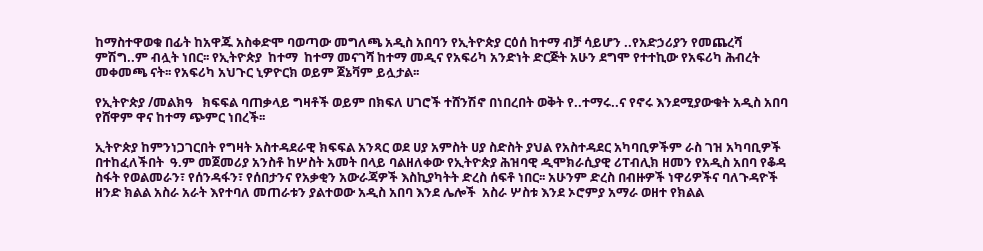ከማስተዋወቁ በፊት ከአዋጁ አስቀድሞ ባወጣው መግለጫ አዲስ አበባን የኢትዮጵያ ርዕሰ ከተማ ብቻ ሳይሆን ..የአድኃሪያን የመጨረሻ ምሽግ..ም ብሏት ነበር፡፡ የኢትዮጵያ  ከተማ  ከተማ መናገሻ ከተማ መዲና የአፍሪካ አንድነት ድርጅት አሁን ደግሞ የተተኪው የአፍሪካ ሕብረት መቀመጫ ናት፡፡ የአፍሪካ አህጉር ኒዎዮርክ ወይም ጀኔቫም ይሏታል፡፡

የኢትዮጵያ /መልክዓ   ክፍፍል ባጠቃላይ ግዛቶች ወይም በክፍለ ሀገሮች ተሸንሽኖ በነበረበት ወቅት የ..ተማሩ..ና የኖሩ እንደሚያውቁት አዲስ አበባ የሸዋም ዋና ከተማ ጭምር ነበረች፡፡

ኢትዮጵያ ከምንነጋገርበት የግዛት አስተዳደራዊ ክፍፍል አንጻር ወደ ሀያ አምስት ሀያ ስድስት ያህል የአስተዳደር አካባቢዎችም ራስ ገዝ አካባቢዎች በተከፈለችበት  ዓ.ም መጀመሪያ አንስቶ ከሦስት አመት በላይ ባልዘለቀው የኢትዮጵያ ሕዝባዊ ዲሞክራሲያዊ ሪፐብሊክ ዘመን የአዲስ አበባ የቆዳ ስፋት የወልመራን፣ የሰንዳፋን፣ የሰበታንና የአቃቂን አውራጃዎች እስኪያካትት ድረስ ሰፍቶ ነበር፡፡ አሁንም ድረስ በብዙዎች ነዋሪዎችና ባለጉዳዮች ዘንድ ክልል አስራ አራት እየተባለ መጠራቱን ያልተወው አዲስ አበባ እንደ ሌሎች  አስራ ሦስቱ እንደ ኦሮምያ አማራ ወዘተ የክልል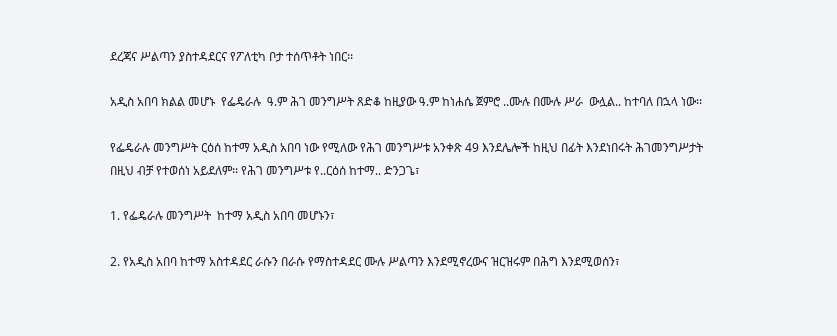ደረጃና ሥልጣን ያስተዳደርና የፖለቲካ ቦታ ተሰጥቶት ነበር፡፡

አዲስ አበባ ክልል መሆኑ  የፌዴራሉ  ዓ.ም ሕገ መንግሥት ጸድቆ ከዚያው ዓ.ም ከነሐሴ ጀምሮ ..ሙሉ በሙሉ ሥራ  ውሏል.. ከተባለ በኋላ ነው፡፡

የፌዴራሉ መንግሥት ርዕሰ ከተማ አዲስ አበባ ነው የሚለው የሕገ መንግሥቱ አንቀጽ 49 እንደሌሎች ከዚህ በፊት እንደነበሩት ሕገመንግሥታት በዚህ ብቻ የተወሰነ አይደለም፡፡ የሕገ መንግሥቱ የ..ርዕሰ ከተማ.. ድንጋጌ፣

1. የፌዴራሉ መንግሥት  ከተማ አዲስ አበባ መሆኑን፣

2. የአዲስ አበባ ከተማ አስተዳደር ራሱን በራሱ የማስተዳደር ሙሉ ሥልጣን እንደሚኖረውና ዝርዝሩም በሕግ እንደሚወሰን፣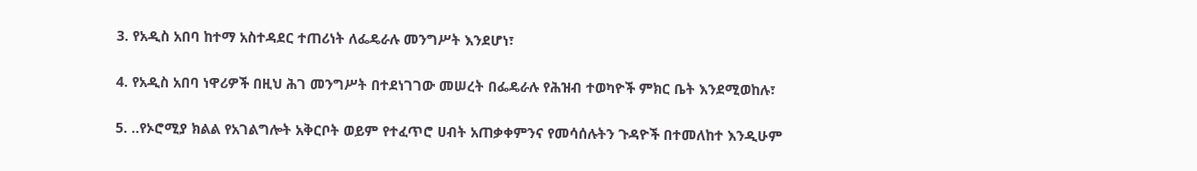3. የአዲስ አበባ ከተማ አስተዳደር ተጠሪነት ለፌዴራሉ መንግሥት እንደሆነ፣

4. የአዲስ አበባ ነዋሪዎች በዚህ ሕገ መንግሥት በተደነገገው መሠረት በፌዴራሉ የሕዝብ ተወካዮች ምክር ቤት እንደሚወከሉ፣

5. ..የኦሮሚያ ክልል የአገልግሎት አቅርቦት ወይም የተፈጥሮ ሀብት አጠቃቀምንና የመሳሰሉትን ጉዳዮች በተመለከተ እንዲሁም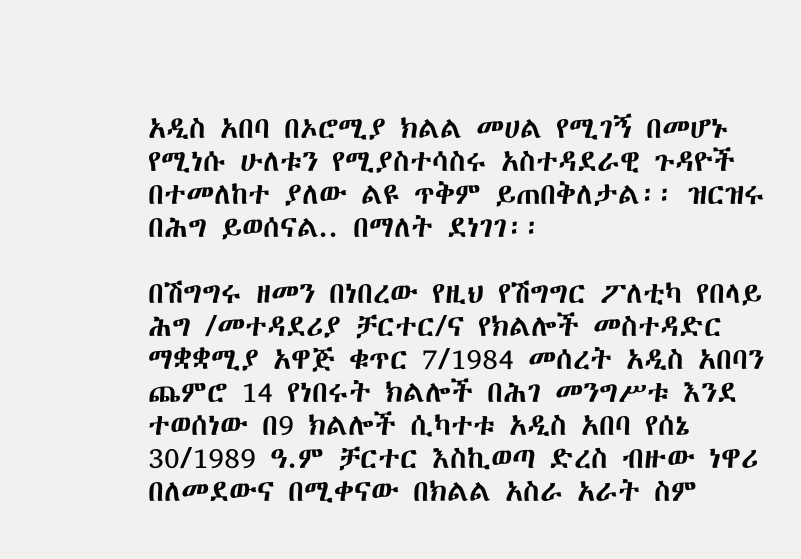አዲስ አበባ በኦሮሚያ ክልል መሀል የሚገኝ በመሆኑ የሚነሱ ሁለቱን የሚያስተሳስሩ አስተዳደራዊ ጉዳዮች በተመለከተ ያለው ልዩ ጥቅም ይጠበቅለታል፡፡ ዝርዝሩ በሕግ ይወሰናል.. በማለት ደነገገ፡፡

በሽግግሩ ዘመን በነበረው የዚህ የሽግግር ፖለቲካ የበላይ ሕግ /መተዳደሪያ ቻርተር/ና የክልሎች መስተዳድር ማቋቋሚያ አዋጅ ቁጥር 7/1984 መሰረት አዲስ አበባን ጨምሮ 14 የነበሩት ክልሎች በሕገ መንግሥቱ እንደ ተወሰነው በ9 ክልሎች ሲካተቱ አዲስ አበባ የሰኔ 30/1989 ዓ.ም ቻርተር እስኪወጣ ድረስ ብዙው ነዋሪ በለመደውና በሚቀናው በክልል አስራ አራት ስም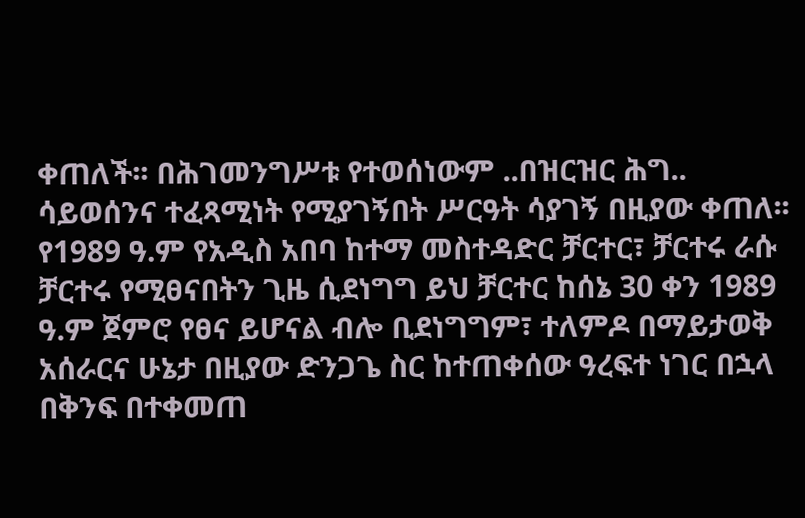ቀጠለች፡፡ በሕገመንግሥቱ የተወሰነውም ..በዝርዝር ሕግ.. ሳይወሰንና ተፈጻሚነት የሚያገኝበት ሥርዓት ሳያገኝ በዚያው ቀጠለ፡፡ የ1989 ዓ.ም የአዲስ አበባ ከተማ መስተዳድር ቻርተር፣ ቻርተሩ ራሱ ቻርተሩ የሚፀናበትን ጊዜ ሲደነግግ ይህ ቻርተር ከሰኔ 30 ቀን 1989 ዓ.ም ጀምሮ የፀና ይሆናል ብሎ ቢደነግግም፣ ተለምዶ በማይታወቅ አሰራርና ሁኔታ በዚያው ድንጋጌ ስር ከተጠቀሰው ዓረፍተ ነገር በኋላ በቅንፍ በተቀመጠ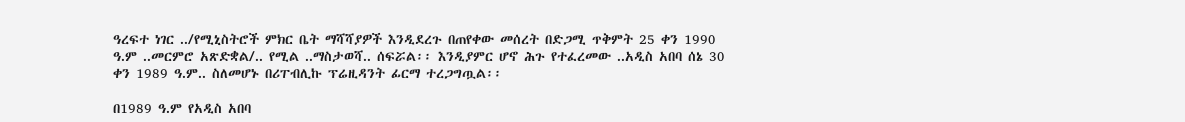ዓረፍተ ነገር ../የሚኒስትሮች ምክር ቤት ማሻሻያዎች እንዲደረጉ በጠየቀው መሰረት በድጋሚ ጥቅምት 25 ቀን 1990 ዓ.ም ..መርምሮ አጽድቋል/.. የሚል ..ማስታወሻ.. ሰፍሯል፡፡ እንዲያምር ሆኖ ሕጉ የተፈረመው ..አዲስ አበባ ሰኔ 30 ቀን 1989 ዓ.ም.. ስለመሆኑ በሪፐብሊኩ ፕሬዚዳንት ፊርማ ተረጋግጧል፡፡

በ1989 ዓ.ም የአዲስ አበባ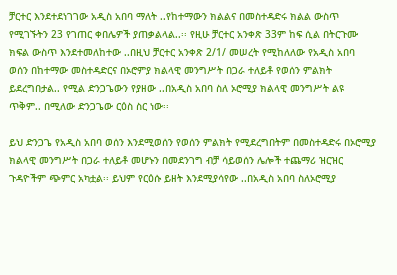ቻርተር እንደተደነገገው አዲስ አበባ ማለት ..የከተማውን ክልልና በመስተዳድሩ ክልል ውስጥ የሚገኙትን 23 የገጠር ቀበሌዎች ያጠቃልላል..፡፡ የዚሁ ቻርተር አንቀጽ 33ም ከፍ ሲል በትርጉሙ ክፍል ውስጥ እንደተመለከተው ..በዚህ ቻርተር አንቀጽ 2/1/ መሠረት የሚከለለው የአዲስ አበባ ወሰን በከተማው መስተዳድርና በኦሮምያ ክልላዊ መንግሥት በጋራ ተለይቶ የወሰን ምልክት ይደረግበታል.. የሚል ድንጋጌውን የያዘው ..በአዲስ አበባ ስለ ኦሮሚያ ክልላዊ መንግሥት ልዩ ጥቅም.. በሚለው ድንጋጌው ርዕስ ስር ነው፡፡

ይህ ድንጋጌ የአዲስ አበባ ወሰን እንደሚወሰን የወሰን ምልክት የሚደረግበትም በመስተዳድሩ በኦሮሚያ ክልላዊ መንግሥት በጋራ ተለይቶ መሆኑን በመደንገግ ብቻ ሳይወሰን ሌሎች ተጨማሪ ዝርዝር ጉዳዮችም ጭምር አካቷል፡፡ ይህም የርዕሱ ይዘት እንደሚያሳየው ..በአዲስ አበባ ስለኦሮሚያ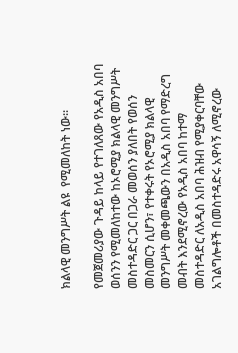ክልላዊ መንግሥት ልዩ  የሚመለከት ነው፡፡

የመጀመሪያው ጉዳይ ከላይ የተገለጸው የአዲስ አበባ ወሰንን የሚመለከተው ከኦሮሚያ ክልላዊ መንግሥት መስተዳድር ጋር በጋራ መወሰን ያለበት የወሰን መስመርን ሲሆን፣ የተቀሩት የኦሮሚያ ክልላዊ መንግሥት መቀመጫውን በአዲስ አበባ የማድረግ መብት እንደሚኖረው የአዲስ አበባ ከተማ መስተዳድር ለአዲስ አበባ ሕዝብ የሚያቀርባቸው አገልግሎቶች በመስተዳድሩ አዋሳኝ ለሚኖረው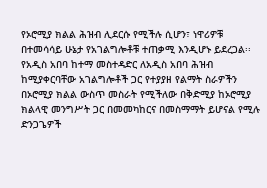የኦሮሚያ ክልል ሕዝብ ሊደርሱ የሚችሉ ሲሆን፣ ነዋሪዎቹ በተመሳሳይ ሁኔታ የአገልግሎቶቹ ተጠቃሚ እንዲሆኑ ይደረጋል፡፡ የአዲስ አበባ ከተማ መስተዳድር ለአዲስ አበባ ሕዝብ ከሚያቀርባቸው አገልግሎቶች ጋር የተያያዘ የልማት ስራዎችን በኦሮሚያ ክልል ውስጥ መስራት የሚችለው በቅድሚያ ከኦሮሚያ ክልላዊ መንግሥት ጋር በመመካከርና በመስማማት ይሆናል የሚሉ ድንጋጌዎች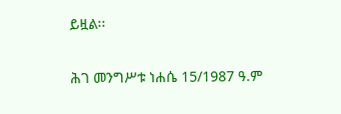ይዟል፡፡

ሕገ መንግሥቱ ነሐሴ 15/1987 ዓ.ም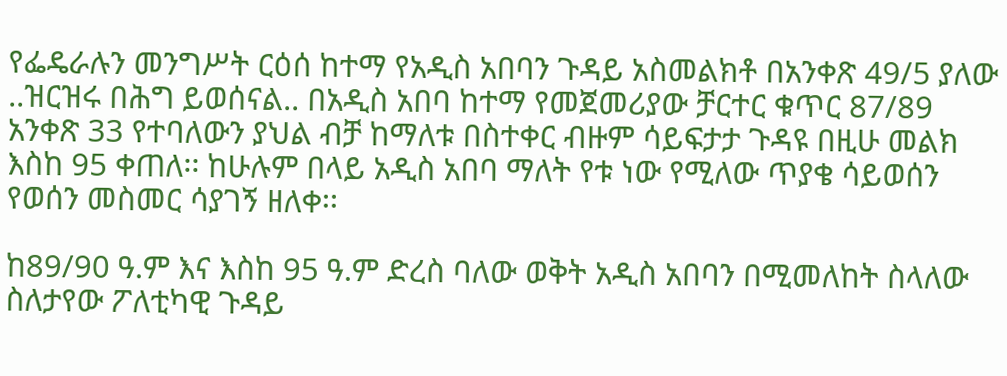የፌዴራሉን መንግሥት ርዕሰ ከተማ የአዲስ አበባን ጉዳይ አስመልክቶ በአንቀጽ 49/5 ያለው ..ዝርዝሩ በሕግ ይወሰናል.. በአዲስ አበባ ከተማ የመጀመሪያው ቻርተር ቁጥር 87/89 አንቀጽ 33 የተባለውን ያህል ብቻ ከማለቱ በስተቀር ብዙም ሳይፍታታ ጉዳዩ በዚሁ መልክ እስከ 95 ቀጠለ፡፡ ከሁሉም በላይ አዲስ አበባ ማለት የቱ ነው የሚለው ጥያቄ ሳይወሰን የወሰን መስመር ሳያገኝ ዘለቀ፡፡

ከ89/90 ዓ.ም እና እስከ 95 ዓ.ም ድረስ ባለው ወቅት አዲስ አበባን በሚመለከት ስላለው ስለታየው ፖለቲካዊ ጉዳይ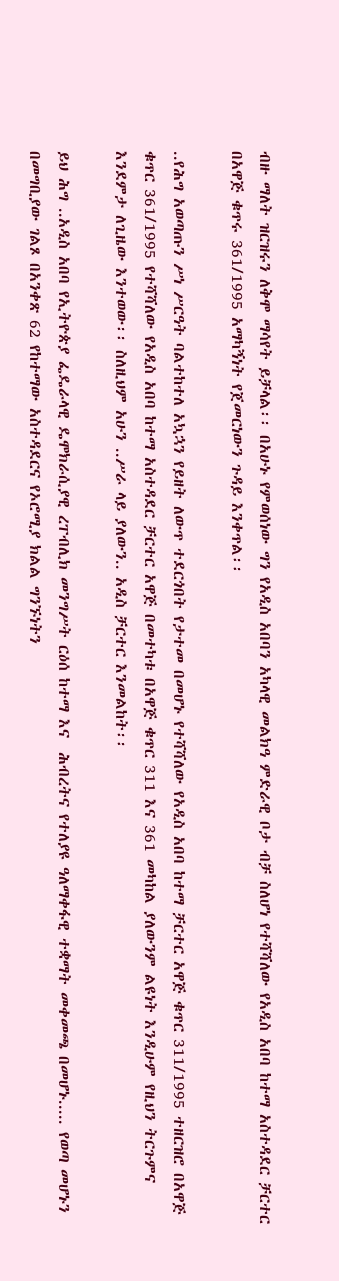ብዙ ማለት ዝርዝሩን ለቅሞ ማሳየት ይቻላል፡፡ በአሁኑ የምወሰነው ግን የአዲስ አበባን አካላዊ መልክዓ ምድራዊ ቦታ ብቻ ስለሆነ የተሻሻለው የአዲስ አበባ ከተማ አስተዳደር ቻርተር በአዋጅ ቁጥሩ 361/1995 አማካኝነት የጀመርነውን ጉዳይ እንቀጥል፡፡

..የሕግ አወጣጡን ሥነ ሥርዓት ባልተከተለ አኳኋን የይዘት ለውጥ ተደርጎበት የታተመ በመሆኑ የተሻሻለው የአዲስ አበባ ከተማ ቻርተር አዋጅ ቁጥር 311/1995 ተዘርዝሮ በአዋጅ ቁጥር 361/1995 የተሻሻለው የአዲስ አበባ ከተማ አስተዳደር ቻርተር አዋጅ በመተካቱ በአዋጅ ቁጥር 311 እና 361 መካከል ያለውንም ልዩነት እንዲሁም የዚህን ትርጉምና እንደምታ ለጊዜው እንተወው፡፡ ስለዚህም አሁን ..ሥራ ላይ ያለውን.. አዲስ ቻርተር እንመልከት፡፡

ይህ ሕግ ..አዲስ አበባ የኢትዮጵያ ፌዴራላዊ ዴሞክራሲያዊ ረፐብሊክ መንግሥት ርዕሰ ከተማ እና  ሕብረትና የተለያዩ ዓለማቀፋዊ ተቋማት መቀመጫ በመሆኑ..... የወጣ መሆኑን በመግቢያው ገልጾ በአንቀጽ 62 የከተማው አስተዳደርና የኦሮሚያ ክልል ግንኙነትን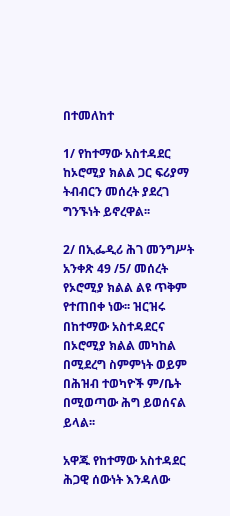በተመለከተ

1/ የከተማው አስተዳደር ከኦሮሚያ ክልል ጋር ፍሪያማ ትብብርን መሰረት ያደረገ ግንኙነት ይኖረዋል፡፡

2/ በኢፌዲሪ ሕገ መንግሥት አንቀጽ 49 /5/ መሰረት የኦሮሚያ ክልል ልዩ ጥቅም የተጠበቀ ነው፡፡ ዝርዝሩ በከተማው አስተዳደርና በኦሮሚያ ክልል መካከል በሚደረግ ስምምነት ወይም በሕዝብ ተወካዮች ም/ቤት በሚወጣው ሕግ ይወሰናል ይላል፡፡

አዋጁ የከተማው አስተዳደር ሕጋዊ ሰውነት እንዳለው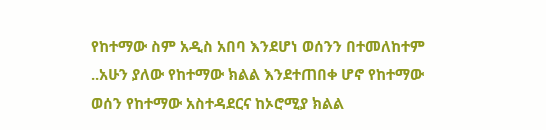የከተማው ስም አዲስ አበባ እንደሆነ ወሰንን በተመለከተም ..አሁን ያለው የከተማው ክልል እንደተጠበቀ ሆኖ የከተማው ወሰን የከተማው አስተዳደርና ከኦሮሚያ ክልል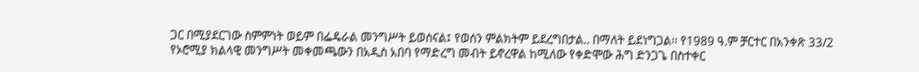ጋር በሚያደርገው ስምምነት ወይም በፌዴራል መንግሥት ይወሰናል፤ የወሰን ምልክትም ይደረግበታል.. በማለት ይደነግጋል፡፡ የ1989 ዓ.ም ቻርተር በአንቀጽ 33/2 የኦሮሚያ ክልላዊ መንግሥት መቀመጫውን በአዲስ አበባ የማድረግ መብት ይኖረዋል ከሚለው የቀድሞው ሕግ ድንጋጌ በስተቀር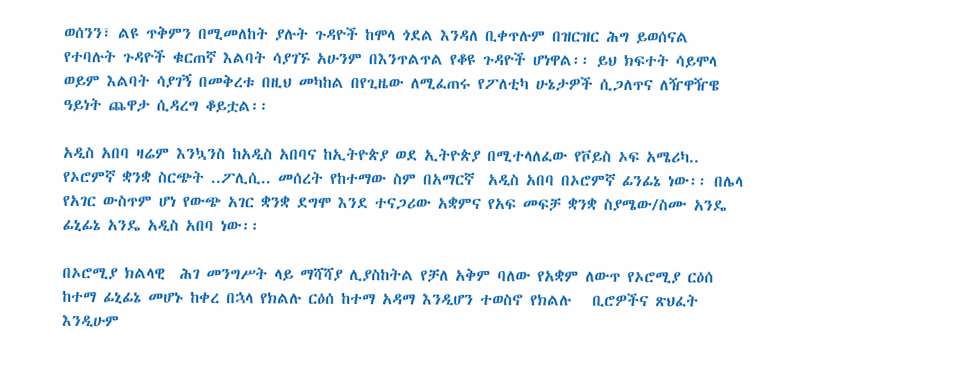ወሰንን፣ ልዩ ጥቅምን በሚመለከት ያሉት ጉዳዮች ከሞላ ጎደል እንዳለ ቢቀጥሉም በዝርዝር ሕግ ይወሰናል የተባሉት ጉዳዮች ቁርጠኛ እልባት ሳያገኙ አሁንም በእንጥልጥል የቆዩ ጉዳዮች ሆነዋል፡፡ ይህ ክፍተት ሳይሞላ ወይም እልባት ሳያገኝ በመቅረቱ በዚህ መካከል በየጊዜው ለሚፈጠሩ የፖለቲካ ሁኔታዎች ሲጋለጥና ለዥዋዥዌ ዓይነት ጨዋታ ሲዳረግ ቆይቷል፡፡

አዲስ አበባ ዛሬም እንኳንስ ከአዲስ አበባና ከኢትዮጵያ ወደ ኢትዮጵያ በሚተላለፈው የቮይስ ኦፍ አሜሪካ.. የኦሮምኛ ቋንቋ ስርጭት ..ፖሊሲ.. መሰረት የከተማው ስም በአማርኛ  አዲስ አበባ በኦሮምኛ ፊንፊኔ ነው፡፡ በሌላ የአገር ውስጥም ሆነ የውጭ አገር ቋንቋ ደግሞ እንደ ተናጋሪው አቋምና የአፍ መፍቻ ቋንቋ ስያሜው/ስሙ አንዴ ፊኒፊኔ አንዴ አዲስ አበባ ነው፡፡

በኦሮሚያ ክልላዊ  ሕገ መንግሥት ላይ ማሻሻያ ሊያስከትል የቻለ አቅም ባለው የአቋም ለውጥ የኦሮሚያ ርዕሰ ከተማ ፊኒፊኔ መሆኑ ከቀረ በኋላ የክልሉ ርዕሰ ከተማ አዳማ እንዲሆን ተወስኖ የክልሉ   ቢሮዎችና ጽህፈት  እንዲሁም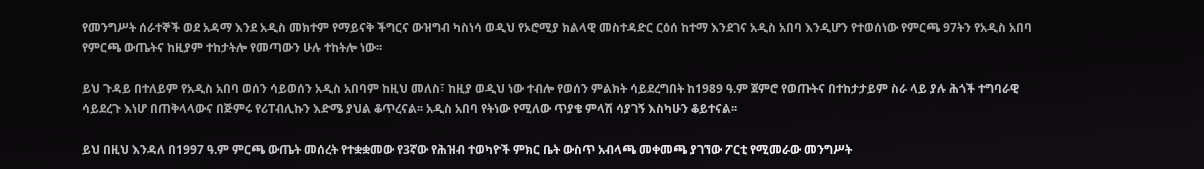የመንግሥት ሰራተኞች ወደ አዳማ እንደ አዲስ መክተም የማይናቅ ችግርና ውዝግብ ካስነሳ ወዲህ የኦሮሚያ ክልላዊ መስተዳድር ርዕሰ ከተማ እንደገና አዲስ አበባ እንዲሆን የተወሰነው የምርጫ 97ትን የአዲስ አበባ የምርጫ ውጤትና ከዚያም ተከታትሎ የመጣውን ሁሉ ተከትሎ ነው፡፡

ይህ ጉዳይ በተለይም የአዲስ አበባ ወሰን ሳይወሰን አዲስ አበባም ከዚህ መለስ፣ ከዚያ ወዲህ ነው ተብሎ የወሰን ምልክት ሳይደረግበት ከ1989 ዓ.ም ጀምሮ የወጡትና በተከታታይም ስራ ላይ ያሉ ሕጎች ተግባራዊ ሳይደረጉ እነሆ በጠቅላላውና በጅምሩ የሪፐብሊኩን እድሜ ያህል ቆጥረናል፡፡ አዲስ አበባ የትነው የሚለው ጥያቄ ምላሽ ሳያገኝ እስካሁን ቆይተናል፡፡

ይህ በዚህ እንዳለ በ1997 ዓ.ም ምርጫ ውጤት መሰረት የተቋቋመው የ3ኛው የሕዝብ ተወካዮች ምክር ቤት ውስጥ አብላጫ መቀመጫ ያገኘው ፖርቲ የሚመራው መንግሥት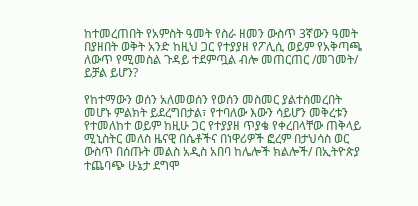ከተመረጠበት የአምስት ዓመት የስራ ዘመን ውስጥ 3ኛውን ዓመት በያዘበት ወቅት አንድ ከዚህ ጋር የተያያዘ የፖሊሲ ወይም የአቅጣጫ ለውጥ የሚመስል ጉዳይ ተደምጧል ብሎ መጠርጠር /መገመት/ ይቻል ይሆን?

የከተማውን ወሰን አለመወሰን የወሰን መስመር ያልተሰመረበት መሆኑ ምልክት ይደረግበታል፣ የተባለው እውን ሳይሆን መቅረቱን የተመለከተ ወይም ከዚሁ ጋር የተያያዘ ጥያቄ የቀረበላቸው ጠቅላይ ሚኒስትር መለስ ዜናዊ በሴቶችና በነዋሪዎች ፎረም በታህሳስ ወር ውስጥ በሰጡት መልስ አዲስ አበባ ከሌሎች ክልሎች/ በኢትዮጵያ ተጨባጭ ሁኔታ ደግሞ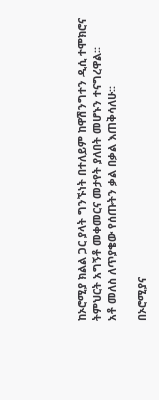ከኦሮሚያ ክልል ጋር ያላት ግንኙነት በተለይም ከዋሽንግተን ዲሲ ተሞክሮና ትምህርት አግኝቶ መቀመርና መታየት ያለበት መሆኑን ተናግረዋል፡፡
አቶ መለስ ለጥያቄው የሰጡትን ቃል በቃል እጠቅሳለሁ፡፡

በኦሮሚያና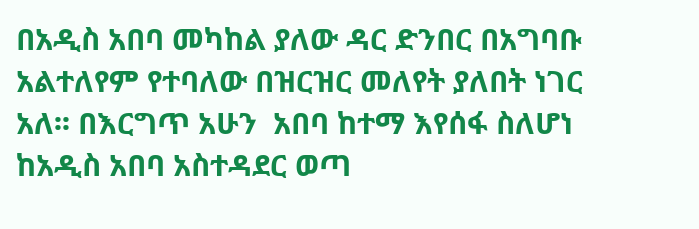በአዲስ አበባ መካከል ያለው ዳር ድንበር በአግባቡ አልተለየም የተባለው በዝርዝር መለየት ያለበት ነገር አለ፡፡ በእርግጥ አሁን  አበባ ከተማ እየሰፋ ስለሆነ ከአዲስ አበባ አስተዳደር ወጣ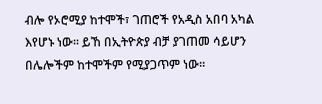ብሎ የኦሮሚያ ከተሞች፣ ገጠሮች የአዲስ አበባ አካል እየሆኑ ነው፡፡ ይኸ በኢትዮጵያ ብቻ ያገጠመ ሳይሆን በሌሎችም ከተሞችም የሚያጋጥም ነው፡፡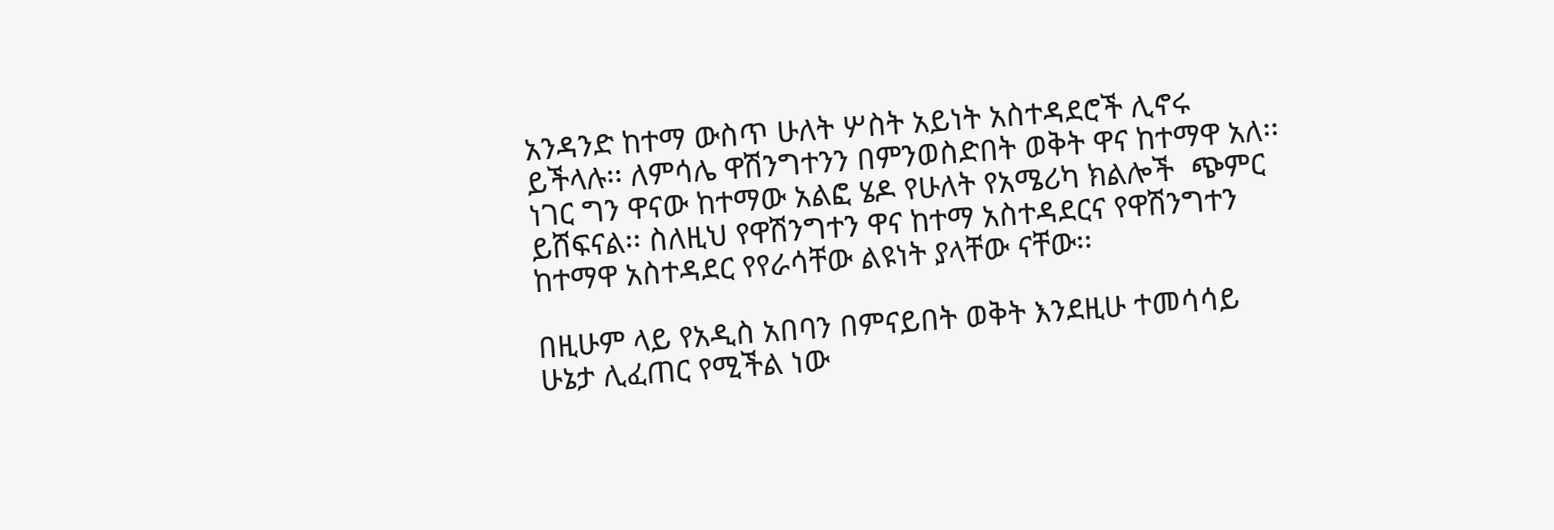አንዳንድ ከተማ ውስጥ ሁለት ሦስት አይነት አስተዳደሮች ሊኖሩ ይችላሉ፡፡ ለምሳሌ ዋሽንግተንን በምንወስድበት ወቅት ዋና ከተማዋ አለ፡፡ ነገር ግን ዋናው ከተማው አልፎ ሄዶ የሁለት የአሜሪካ ክልሎች  ጭምር ይሸፍናል፡፡ ስለዚህ የዋሽንግተን ዋና ከተማ አስተዳደርና የዋሽንግተን ከተማዋ አስተዳደር የየራሳቸው ልዩነት ያላቸው ናቸው፡፡

በዚሁም ላይ የአዲስ አበባን በምናይበት ወቅት እንደዚሁ ተመሳሳይ ሁኔታ ሊፈጠር የሚችል ነው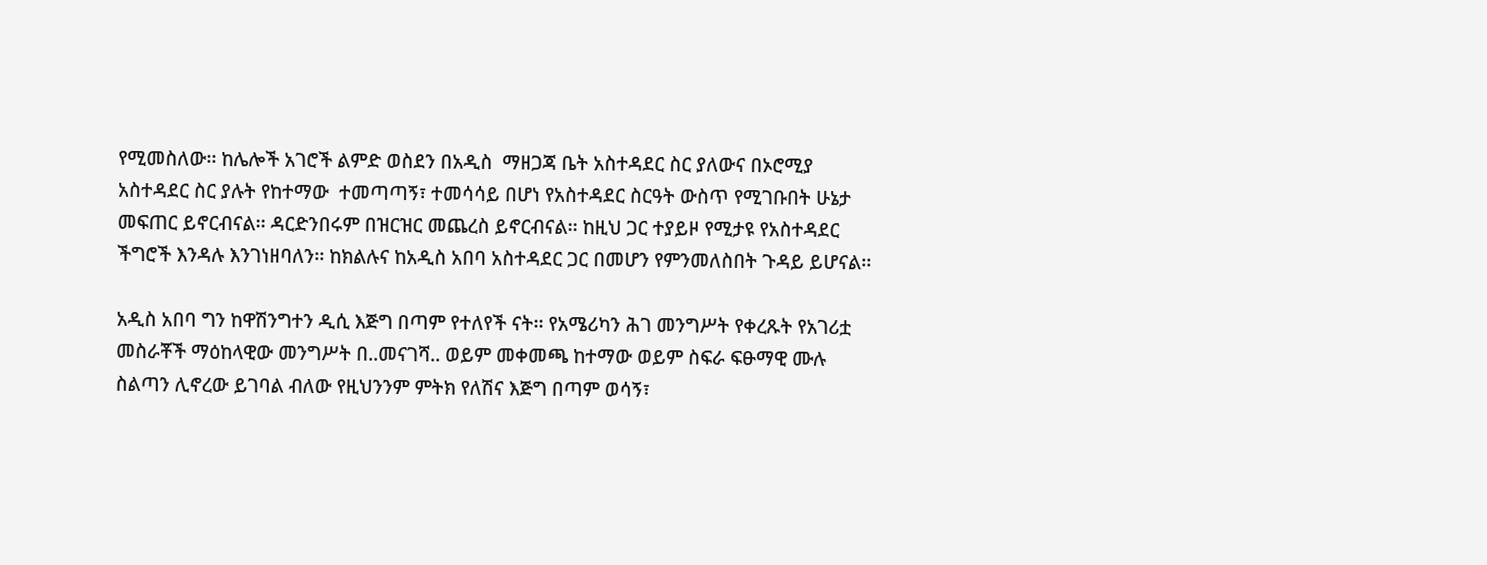የሚመስለው፡፡ ከሌሎች አገሮች ልምድ ወስደን በአዲስ  ማዘጋጃ ቤት አስተዳደር ስር ያለውና በኦሮሚያ አስተዳደር ስር ያሉት የከተማው  ተመጣጣኝ፣ ተመሳሳይ በሆነ የአስተዳደር ስርዓት ውስጥ የሚገቡበት ሁኔታ መፍጠር ይኖርብናል፡፡ ዳርድንበሩም በዝርዝር መጨረስ ይኖርብናል፡፡ ከዚህ ጋር ተያይዞ የሚታዩ የአስተዳደር ችግሮች እንዳሉ እንገነዘባለን፡፡ ከክልሉና ከአዲስ አበባ አስተዳደር ጋር በመሆን የምንመለስበት ጉዳይ ይሆናል፡፡

አዲስ አበባ ግን ከዋሽንግተን ዲሲ እጅግ በጣም የተለየች ናት፡፡ የአሜሪካን ሕገ መንግሥት የቀረጹት የአገሪቷ መስራቾች ማዕከላዊው መንግሥት በ..መናገሻ.. ወይም መቀመጫ ከተማው ወይም ስፍራ ፍፁማዊ ሙሉ ስልጣን ሊኖረው ይገባል ብለው የዚህንንም ምትክ የለሽና እጅግ በጣም ወሳኝ፣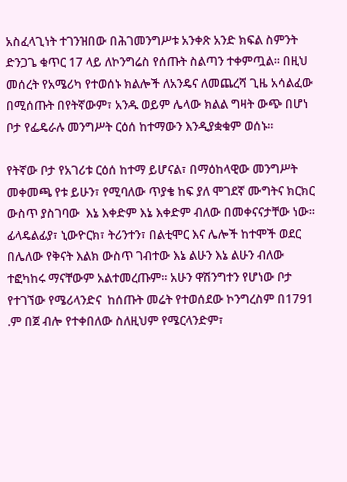አስፈላጊነት ተገንዝበው በሕገመንግሥቱ አንቀጽ አንድ ክፍል ስምንት ድንጋጌ ቁጥር 17 ላይ ለኮንግሬስ የሰጡት ስልጣን ተቀምጧል፡፡ በዚህ መሰረት የአሜሪካ የተወሰኑ ክልሎች ለአንዴና ለመጨረሻ ጊዜ አሳልፈው በሚሰጡት በየትኛውም፣ አንዱ ወይም ሌላው ክልል ግዛት ውጭ በሆነ ቦታ የፌዴራሉ መንግሥት ርዕሰ ከተማውን እንዲያቋቁም ወሰኑ፡፡

የትኛው ቦታ የአገሪቱ ርዕሰ ከተማ ይሆናል፣ በማዕከላዊው መንግሥት መቀመጫ የቱ ይሁን፣ የሚባለው ጥያቄ ከፍ ያለ ሞገደኛ ሙግትና ክርክር ውስጥ ያስገባው  እኔ እቀድም እኔ እቀድም ብለው በመቀናናታቸው ነው፡፡ ፊላዴልፊያ፣ ኒውዮርክ፣ ትሪንተን፣ በልቲሞር እና ሌሎች ከተሞች ወደር በሌለው የቅናት እልክ ውስጥ ገብተው እኔ ልሁን እኔ ልሁን ብለው ተፎካከሩ ማናቸውም አልተመረጡም፡፡ አሁን ዋሽንግተን የሆነው ቦታ የተገኘው የሜሪላንድና  ከሰጡት መሬት የተወሰደው ኮንግረስም በ1791 .ም በጀ ብሎ የተቀበለው ስለዚህም የሜርላንድም፣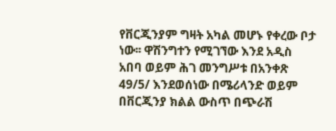የቨርጂንያም ግዛት አካል መሆኑ የቀረው ቦታ ነው፡፡ ዋሽንግተን የሚገኘው እንደ አዲስ አበባ ወይም ሕገ መንግሥቱ በአንቀጽ 49/5/ እንደወሰነው በሜሪላንድ ወይም በቨርጂንያ ክልል ውስጥ በጭራሽ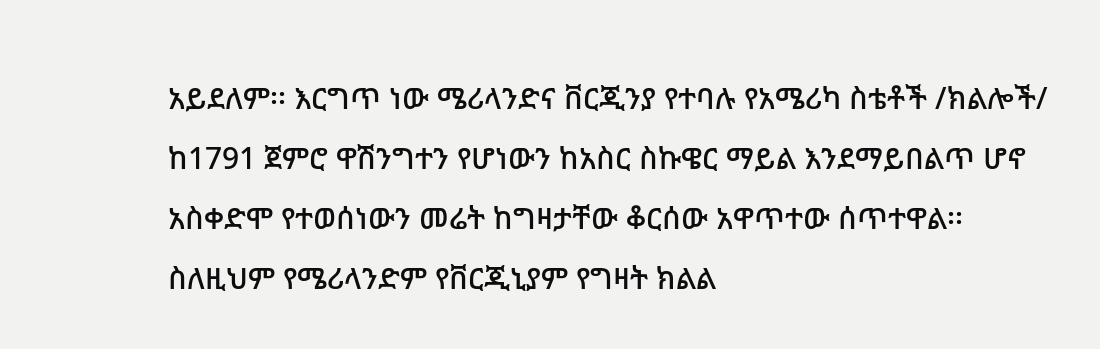አይደለም፡፡ እርግጥ ነው ሜሪላንድና ቨርጂንያ የተባሉ የአሜሪካ ስቴቶች /ክልሎች/ ከ1791 ጀምሮ ዋሽንግተን የሆነውን ከአስር ስኩዌር ማይል እንደማይበልጥ ሆኖ አስቀድሞ የተወሰነውን መሬት ከግዛታቸው ቆርሰው አዋጥተው ሰጥተዋል፡፡ ስለዚህም የሜሪላንድም የቨርጂኒያም የግዛት ክልል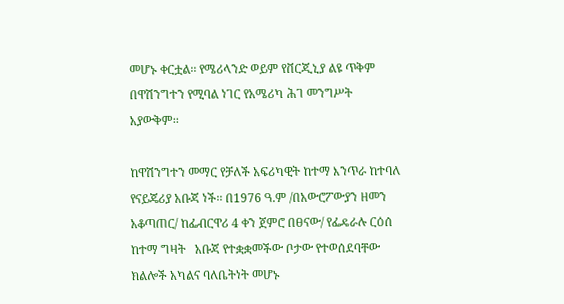መሆኑ ቀርቷል፡፡ የሜሪላንድ ወይም የቨርጂኒያ ልዩ ጥቅም በዋሽንግተን የሚባል ነገር የአሜሪካ ሕገ መንግሥት አያውቅም፡፡

ከዋሽንግተን መማር የቻለች አፍሪካዊት ከተማ እንጥራ ከተባለ የናይጄሪያ አቡጃ ነች፡፡ በ1976 ዓ.ም /በአውሮፖውያን ዘመን አቆጣጠር/ ከፌብርዋሪ 4 ቀን ጀምሮ በፀናው/ የፌዴራሉ ርዕሰ ከተማ ግዛት   አቡጃ የተቋቋመችው ቦታው የተወሰደባቸው ክልሎች አካልና ባለቤትነት መሆኑ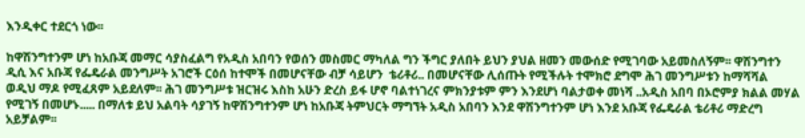እንዲቀር ተደርጎ ነው፡፡

ከዋሽንግተንም ሆነ ከአቡጃ መማር ሳያስፈልግ የአዲስ አበባን የወሰን መስመር ማካለል ግን ችግር ያለበት ይህን ያህል ዘመን መውሰድ የሚገባው አይመስለኝም፡፡ ዋሽንግተን ዲሲ እና አቡጃ የፌዴራል መንግሥት አገሮች ርዕሰ ከተሞች በመሆናቸው ብቻ ሳይሆን  ቴሪቶሪ.. በመሆናቸው ሊሰጡት የሚችሉት ተሞክሮ ደግሞ ሕገ መንግሥቱን ከማሻሻል ወዲህ ማዶ የሚፈጸም አይደለም፡፡ ሕገ መንግሥቱ ዝርዝሩ እስከ አሁን ድረስ ይፋ ሆኖ ባልተነገረና ምክንያቱም ምን እንደሆነ ባልታወቀ መነሻ ..አዲስ አበባ በኦሮምያ ክልል መሃል የሚገኝ በመሆኑ..... በማለቱ ይህ አልባት ሳያገኝ ከዋሽንግተንም ሆነ ከአቡጃ ትምህርት ማግኘት አዲስ አበባን እንደ ዋሽንግተንም ሆነ እንደ አቡጃ የፌዴራል ቴሪቶሪ ማድረግ አይቻልም፡፡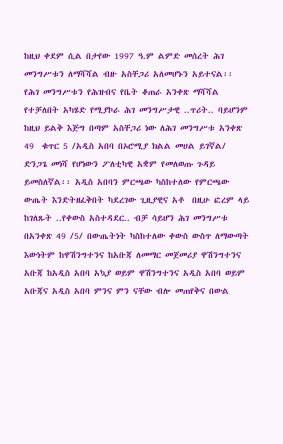ከዚህ ቀደም ሲል በታየው 1997 ዓ.ም ልምድ መሰረት ሕገ መንግሥቱን ለማሻሻል ብዙ አስቸጋሪ አለመሆኑን አይተናል፡፡ የሕገ መንግሥቱን የሕዝብና የቤት ቆጠራ አንቀጽ ማሻሻል የተቻለበት አካሄድ የሚያኮራ ሕገ መንግሥታዊ ..ጥሪት.. ባይሆንም ከዚህ ይልቅ እጅግ በጣም አስቸጋሪ ነው ለሕገ መንግሥቱ አንቀጽ 49  ቁጥር 5 /አዲስ አበባ በኦሮሚያ ክልል መሀል ይገኛል/ ድንጋጌ መነሻ የሆነውን ፖለቲካዊ አቋም የመለወጡ ጉዳይ ይመስለኛል፡፡ አዲስ አበባን ምርጫው ካስከተለው የምርጫው ውጤት እንድትዘፈቅበት ካደረገው ጊዚያዊና አቶ  በዚሁ ፎረም ላይ ከገለጹት ..የቀውስ አስተዳደር.. ብቻ ሳይሆን ሕገ መንግሥቱ በአንቀጽ 49 /5/ በውጤትነት ካስከተለው ቀውስ ውስጥ ለማውጣት እውነትም ከዋሽንግተንና ከአቡጃ ለመማር መጀመሪያ ዋሽንግተንና አቡጃ ከአዲስ አበባ አኳያ ወይም ዋሽንግተንና አዲስ አበባ ወይም አቡጃና አዲስ አበባ ምንና ምን ናቸው ብሎ መጠየቅና በውል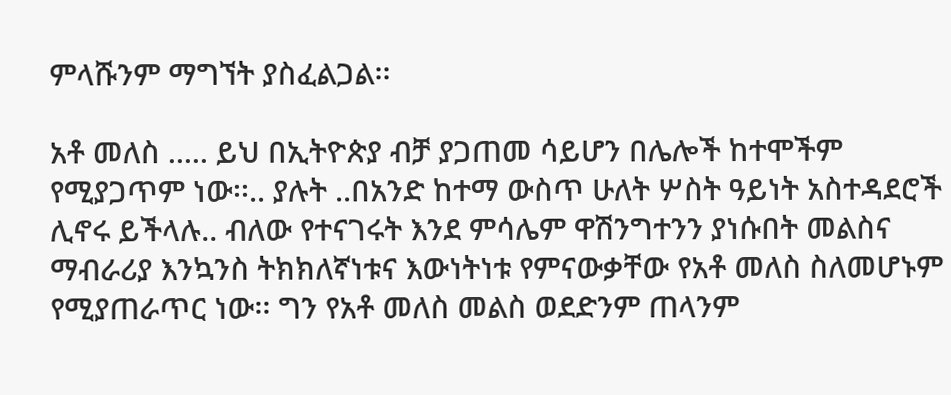ምላሹንም ማግኘት ያስፈልጋል፡፡

አቶ መለስ ..... ይህ በኢትዮጵያ ብቻ ያጋጠመ ሳይሆን በሌሎች ከተሞችም የሚያጋጥም ነው፡፡.. ያሉት ..በአንድ ከተማ ውስጥ ሁለት ሦስት ዓይነት አስተዳደሮች ሊኖሩ ይችላሉ.. ብለው የተናገሩት እንደ ምሳሌም ዋሽንግተንን ያነሱበት መልስና ማብራሪያ እንኳንስ ትክክለኛነቱና እውነትነቱ የምናውቃቸው የአቶ መለስ ስለመሆኑም የሚያጠራጥር ነው፡፡ ግን የአቶ መለስ መልስ ወደድንም ጠላንም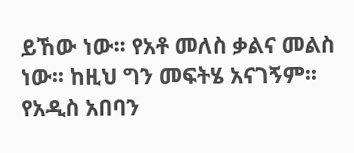ይኸው ነው፡፡ የአቶ መለስ ቃልና መልስ ነው፡፡ ከዚህ ግን መፍትሄ አናገኝም፡፡ የአዲስ አበባን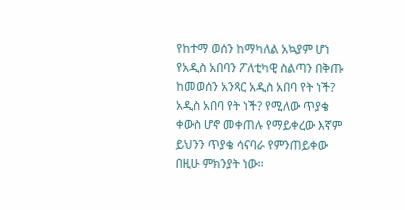የከተማ ወሰን ከማካለል አኳያም ሆነ የአዲስ አበባን ፖለቲካዊ ስልጣን በቅጡ ከመወሰን አንጻር አዲስ አበባ የት ነች? አዲስ አበባ የት ነች? የሚለው ጥያቄ ቀውስ ሆኖ መቀጠሉ የማይቀረው እኛም ይህንን ጥያቄ ሳናባራ የምንጠይቀው በዚሁ ምክንያት ነው፡፡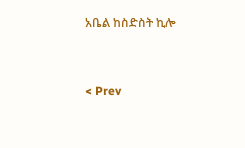አቤል ከስድስት ኪሎ


< Prev